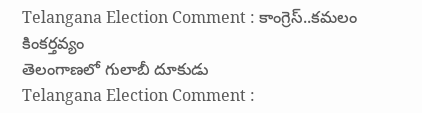Telangana Election Comment : కాంగ్రెస్..కమలం కింకర్తవ్యం
తెలంగాణలో గులాబీ దూకుడు
Telangana Election Comment :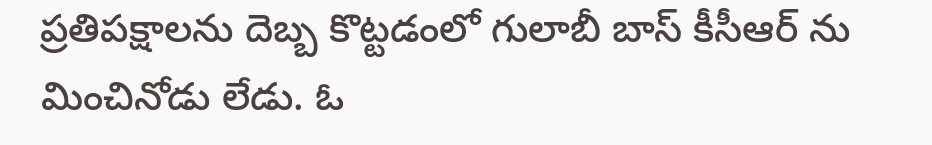ప్రతిపక్షాలను దెబ్బ కొట్టడంలో గులాబీ బాస్ కీసీఆర్ ను మించినోడు లేడు. ఓ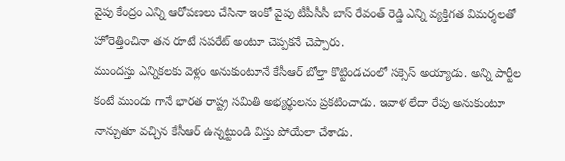వైపు కేంద్రం ఎన్ని ఆరోపణలు చేసినా ఇంకో వైపు టీపీసీసీ బాస్ రేవంత్ రెడ్డి ఎన్ని వ్యక్తిగత విమర్శలతో హోరెత్తించినా తన రూటే సపరేట్ అంటూ చెప్పకనే చెప్పారు.
ముందస్తు ఎన్నికలకు వెళ్లం అనుకుంటూనే కేసీఆర్ బోల్తా కొట్టిండచంలో సక్సెస్ అయ్యాడు. అన్ని పార్టీల కంటే ముందు గానే భారత రాష్ట్ర సమితి అభ్యర్థులను ప్రకటించాడు. ఇవాళ లేదా రేపు అనుకుంటూ నాన్చుతూ వచ్చిన కేసీఆర్ ఉన్నట్టుండి విస్తు పోయేలా చేశాడు.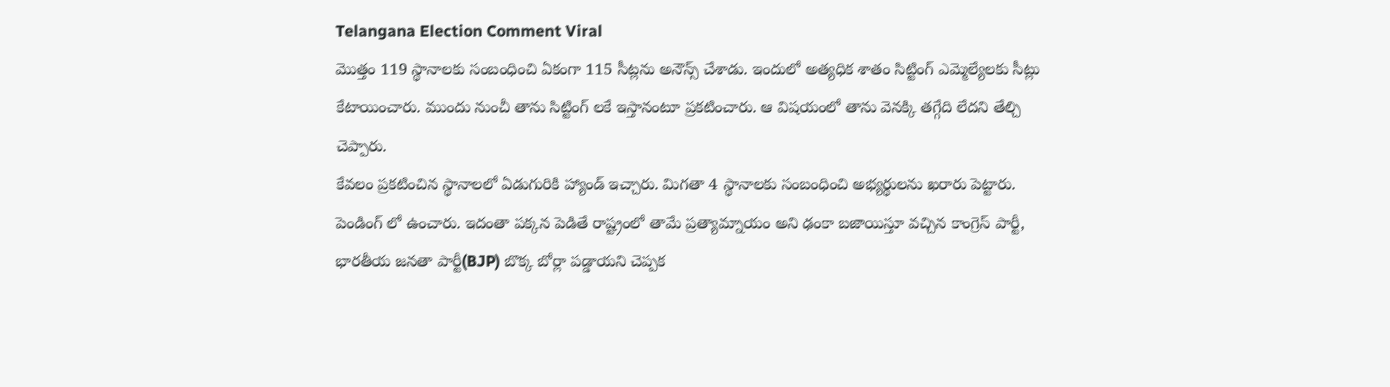Telangana Election Comment Viral
మొత్తం 119 స్థానాలకు సంబంధించి ఏకంగా 115 సీట్లను అనౌన్స్ చేశాడు. ఇందులో అత్యధిక శాతం సిట్టింగ్ ఎమ్మెల్యేలకు సీట్లు కేటాయించారు. ముందు నుంచీ తాను సిట్టింగ్ లకే ఇస్తానంటూ ప్రకటించారు. ఆ విషయంలో తాను వెనక్కి తగ్గేది లేదని తేల్చి చెప్పారు.
కేవలం ప్రకటించిన స్థానాలలో ఏడుగురికి హ్యాండ్ ఇచ్చారు. మిగతా 4 స్థానాలకు సంబంధించి అభ్యర్థులను ఖరారు పెట్టారు. పెండింగ్ లో ఉంచారు. ఇదంతా పక్కన పెడితే రాష్ట్రంలో తామే ప్రత్యామ్నాయం అని ఢంకా బజాయిస్తూ వచ్చిన కాంగ్రెస్ పార్టీ, భారతీయ జనతా పార్టీ(BJP) బొక్క బోర్లా పడ్డాయని చెప్పక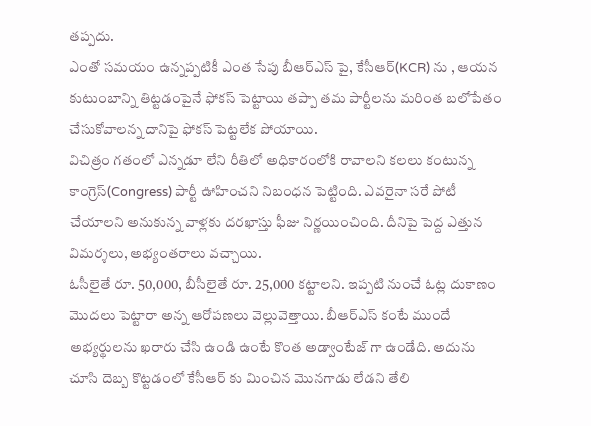తప్పదు.
ఎంతో సమయం ఉన్నప్పటికీ ఎంత సేపు బీఆర్ఎస్ పై, కేసీఆర్(KCR) ను , ఆయన కుటుంబాన్ని తిట్టడంపైనే ఫోకస్ పెట్టాయి తప్పా తమ పార్టీలను మరింత బలోపేతం చేసుకోవాలన్న దానిపై ఫోకస్ పెట్టలేక పోయాయి.
విచిత్రం గతంలో ఎన్నడూ లేని రీతిలో అధికారంలోకి రావాలని కలలు కంటున్న కాంగ్రెస్(Congress) పార్టీ ఊహించని నిబంధన పెట్టింది. ఎవరైనా సరే పోటీ చేయాలని అనుకున్న వాళ్లకు దరఖాస్తు ఫీజు నిర్ణయించింది. దీనిపై పెద్ద ఎత్తున విమర్శలు, అభ్యంతరాలు వచ్చాయి.
ఓసీలైతే రూ. 50,000, బీసీలైతే రూ. 25,000 కట్టాలని. ఇప్పటి నుంచే ఓట్ల దుకాణం మొదలు పెట్టారా అన్న ఆరోపణలు వెల్లువెత్తాయి. బీఆర్ఎస్ కంటే ముందే అభ్యర్థులను ఖరారు చేసి ఉండి ఉంటే కొంత అడ్వాంటేజ్ గా ఉండేది. అదును చూసి దెబ్బ కొట్టడంలో కేసీఆర్ కు మించిన మొనగాడు లేడని తేలి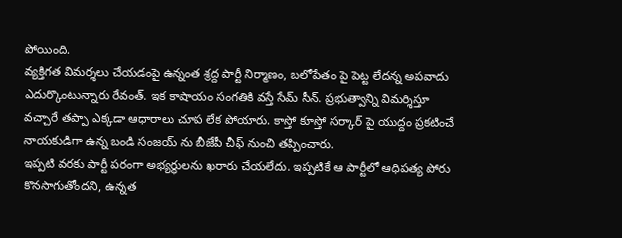పోయింది.
వ్యక్తిగత విమర్శలు చేయడంపై ఉన్నంత శ్రద్ద పార్టీ నిర్మాణం, బలోపేతం పై పెట్ట లేదన్న అపవాదు ఎదుర్కొంటున్నారు రేవంత్. ఇక కాషాయం సంగతికి వస్తే సేమ్ సీన్. ప్రభుత్వాన్ని విమర్శిస్తూ వచ్చారే తప్పా ఎక్కడా ఆధారాలు చూప లేక పోయారు. కాస్తో కూస్తో సర్కార్ పై యుద్దం ప్రకటించే నాయకుడిగా ఉన్న బండి సంజయ్ ను బీజేపీ చీఫ్ నుంచి తప్పించారు.
ఇప్పటి వరకు పార్టీ పరంగా అభ్యర్థులను ఖరారు చేయలేదు. ఇప్పటికే ఆ పార్టీలో ఆధిపత్య పోరు కొనసాగుతోందని, ఉన్నత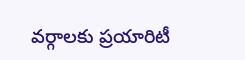వర్గాలకు ప్రయారిటీ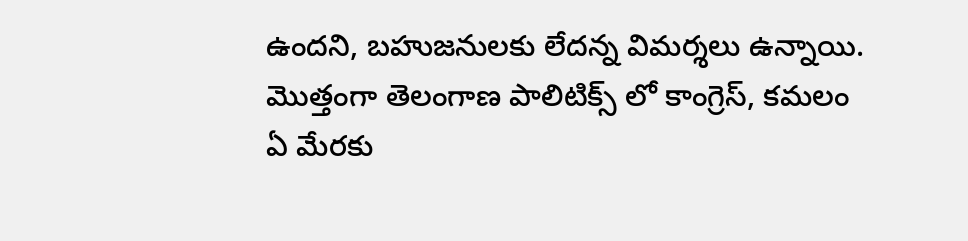ఉందని, బహుజనులకు లేదన్న విమర్శలు ఉన్నాయి. మొత్తంగా తెలంగాణ పాలిటిక్స్ లో కాంగ్రెస్, కమలం ఏ మేరకు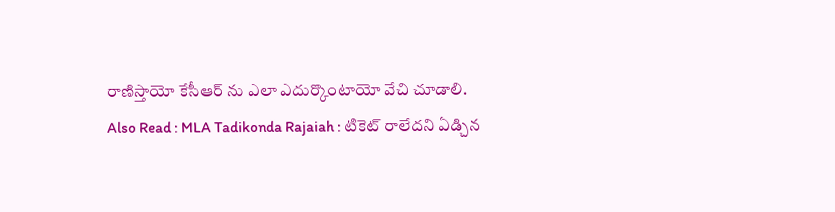రాణిస్తాయో కేసీఆర్ ను ఎలా ఎదుర్కొంటాయో వేచి చూడాలి.
Also Read : MLA Tadikonda Rajaiah : టికెట్ రాలేదని ఏడ్చిన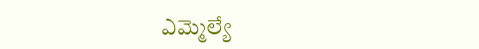ఎమ్మెల్యే